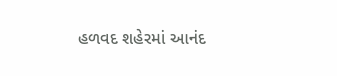હળવદ શહેરમાં આનંદ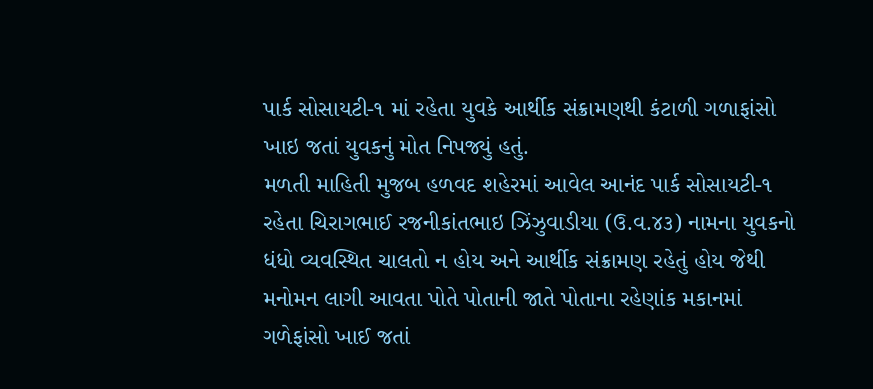પાર્ક સોસાયટી-૧ માં રહેતા યુવકે આર્થીક સંક્રામણથી કંટાળી ગળાફાંસો ખાઇ જતાં યુવકનું મોત નિપજ્યું હતું.
મળતી માહિતી મુજબ હળવદ શહેરમાં આવેલ આનંદ પાર્ક સોસાયટી-૧ રહેતા ચિરાગભાઈ રજનીકાંતભાઇ ઝિંઝુવાડીયા (ઉ.વ.૪૩) નામના યુવકનો ધંધો વ્યવસ્થિત ચાલતો ન હોય અને આર્થીક સંક્રામણ રહેતું હોય જેથી મનોમન લાગી આવતા પોતે પોતાની જાતે પોતાના રહેણાંક મકાનમાં ગળેફાંસો ખાઈ જતાં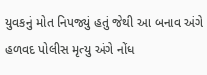યુવકનું મોત નિપજ્યું હતું જેથી આ બનાવ અંગે હળવદ પોલીસ મૃત્યુ અંગે નોંધ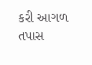કરી આગળ તપાસ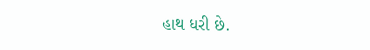હાથ ધરી છે.